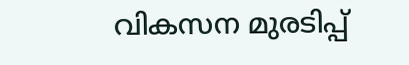വികസന മുരടിപ്പ്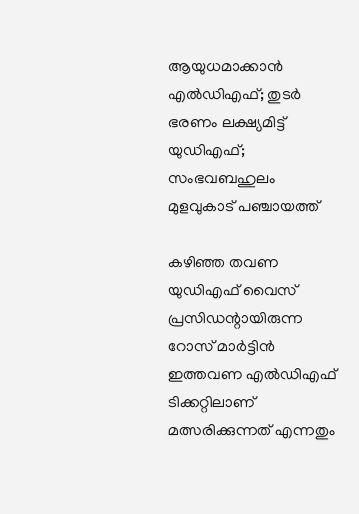ആയുധമാക്കാന്‍ എല്‍ഡിഎഫ്; തുടര്‍ ഭരണം ലക്ഷ്യമിട്ട് യുഡിഎഫ്; സംഭവബഹുലം മുളവുകാട് പഞ്ചായത്ത്

കഴിഞ്ഞ തവണ യുഡിഎഫ് വൈസ് പ്രസിഡന്റായിരുന്ന റോസ് മാര്‍ട്ടിന്‍ ഇത്തവണ എല്‍ഡിഎഫ് ടിക്കറ്റിലാണ് മത്സരിക്കുന്നത് എന്നതും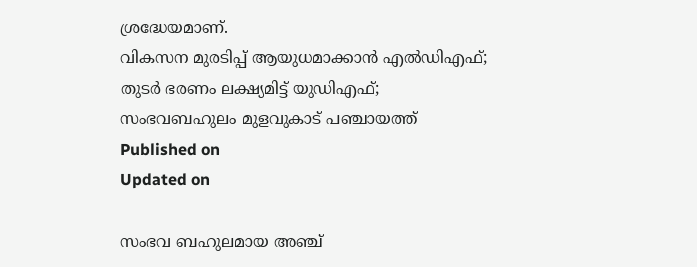ശ്രദ്ധേയമാണ്.
വികസന മുരടിപ്പ് ആയുധമാക്കാന്‍ എല്‍ഡിഎഫ്; തുടര്‍ ഭരണം ലക്ഷ്യമിട്ട് യുഡിഎഫ്; സംഭവബഹുലം മുളവുകാട് പഞ്ചായത്ത്
Published on
Updated on

സംഭവ ബഹുലമായ അഞ്ച്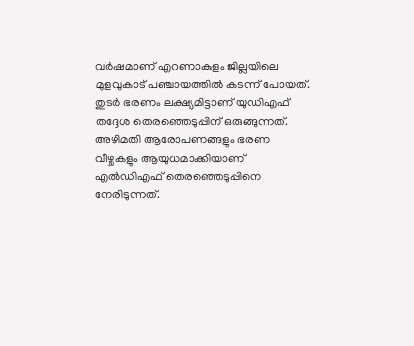വര്‍ഷമാണ് എറണാകുളം ജില്ലയിലെ മുളവുകാട് പഞ്ചായത്തില്‍ കടന്ന് പോയത്. തുടര്‍ ഭരണം ലക്ഷ്യമിട്ടാണ് യുഡിഎഫ് തദ്ദേശ തെരഞ്ഞെടുപ്പിന് ഒരുങ്ങുന്നത്. അഴിമതി ആരോപണങ്ങളും ഭരണ വീഴ്ചകളും ആയുധമാക്കിയാണ് എല്‍ഡിഎഫ് തെരഞ്ഞെടുപ്പിനെ നേരിടുന്നത്.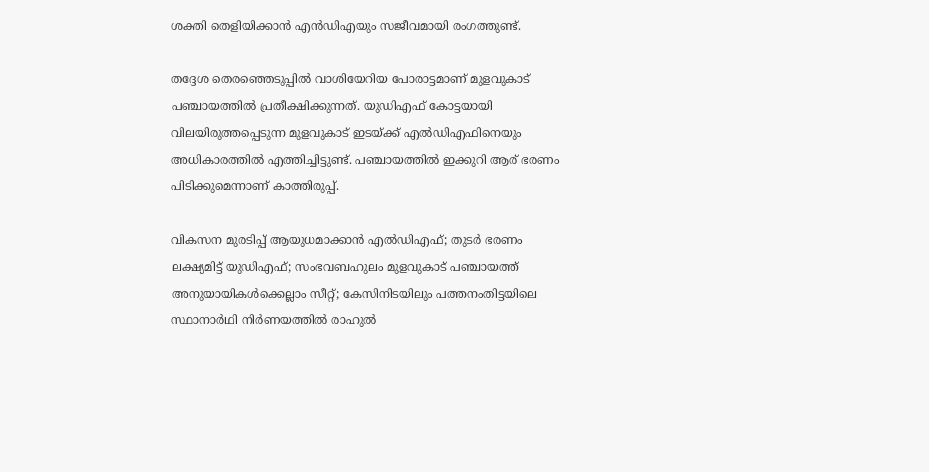ശക്തി തെളിയിക്കാന്‍ എന്‍ഡിഎയും സജീവമായി രംഗത്തുണ്ട്.

തദ്ദേശ തെരഞ്ഞെടുപ്പില്‍ വാശിയേറിയ പോരാട്ടമാണ് മുളവുകാട് പഞ്ചായത്തില്‍ പ്രതീക്ഷിക്കുന്നത്. യുഡിഎഫ് കോട്ടയായി വിലയിരുത്തപ്പെടുന്ന മുളവുകാട് ഇടയ്ക്ക് എല്‍ഡിഎഫിനെയും അധികാരത്തില്‍ എത്തിച്ചിട്ടുണ്ട്. പഞ്ചായത്തില്‍ ഇക്കുറി ആര് ഭരണം പിടിക്കുമെന്നാണ് കാത്തിരുപ്പ്.

വികസന മുരടിപ്പ് ആയുധമാക്കാന്‍ എല്‍ഡിഎഫ്; തുടര്‍ ഭരണം ലക്ഷ്യമിട്ട് യുഡിഎഫ്; സംഭവബഹുലം മുളവുകാട് പഞ്ചായത്ത്
അനുയായികൾക്കെല്ലാം സീറ്റ്; കേസിനിടയിലും പത്തനംതിട്ടയിലെ സ്ഥാനാര്‍ഥി നിര്‍ണയത്തില്‍ രാഹുല്‍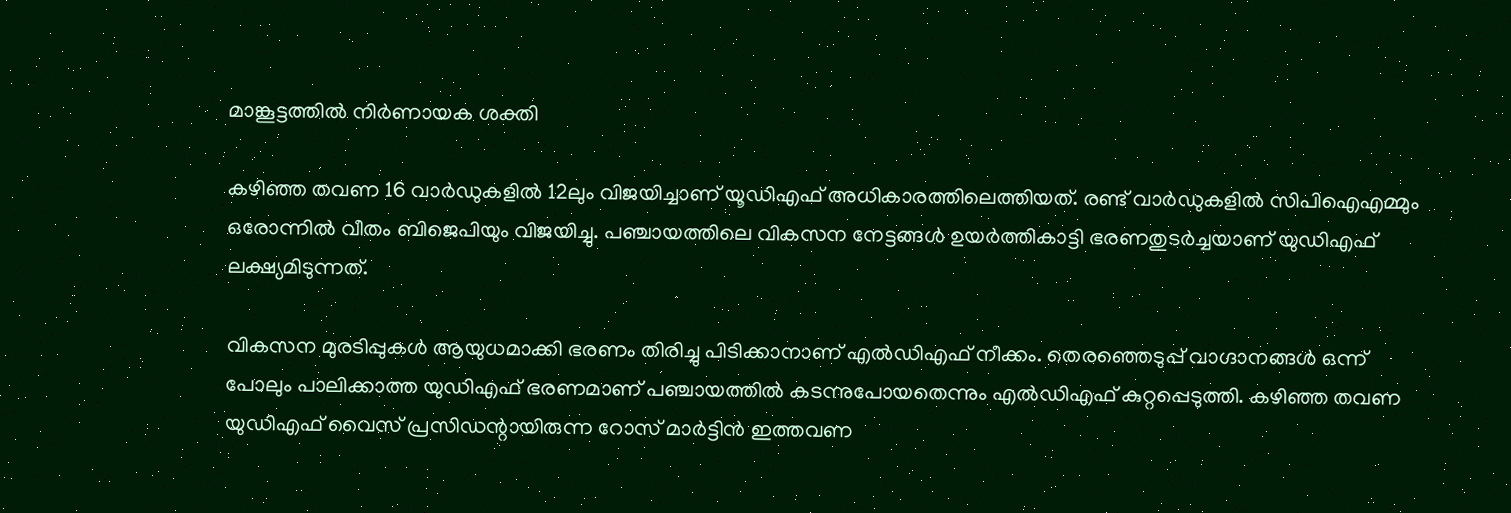മാങ്കൂട്ടത്തില്‍ നിര്‍ണായക ശക്തി

കഴിഞ്ഞ തവണ 16 വാര്‍ഡുകളില്‍ 12ലും വിജയിച്ചാണ് യൂഡിഎഫ് അധികാരത്തിലെത്തിയത്. രണ്ട് വാര്‍ഡുകളില്‍ സിപിഐഎമ്മും ഒരോന്നില്‍ വീതം ബിജെപിയും വിജയിച്ചു. പഞ്ചായത്തിലെ വികസന നേട്ടങ്ങള്‍ ഉയര്‍ത്തികാട്ടി ഭരണതുടര്‍ച്ചയാണ് യുഡിഎഫ് ലക്ഷ്യമിടുന്നത്.

വികസന മുരടിപ്പുകള്‍ ആയുധമാക്കി ഭരണം തിരിച്ചു പിടിക്കാനാണ് എല്‍ഡിഎഫ് നീക്കം. തെരഞ്ഞെടുപ്പ് വാഗ്ദാനങ്ങള്‍ ഒന്ന് പോലും പാലിക്കാത്ത യുഡിഎഫ് ഭരണമാണ് പഞ്ചായത്തില്‍ കടന്നുപോയതെന്നും എല്‍ഡിഎഫ് കുറ്റപ്പെടുത്തി. കഴിഞ്ഞ തവണ യുഡിഎഫ് വൈസ് പ്രസിഡന്റായിരുന്ന റോസ് മാര്‍ട്ടിന്‍ ഇത്തവണ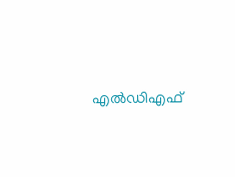എല്‍ഡിഎഫ്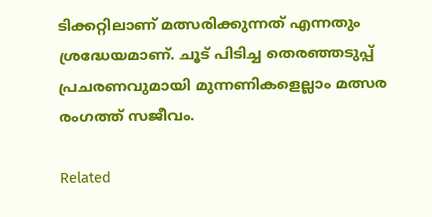ടിക്കറ്റിലാണ് മത്സരിക്കുന്നത് എന്നതും ശ്രദ്ധേയമാണ്. ചൂട് പിടിച്ച തെരഞ്ഞടുപ്പ് പ്രചരണവുമായി മുന്നണികളെല്ലാം മത്സര രംഗത്ത് സജീവം.

Related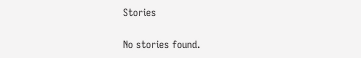Stories

No stories found.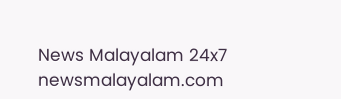News Malayalam 24x7
newsmalayalam.com